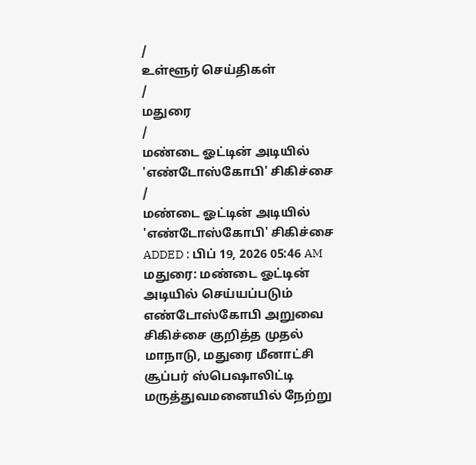/
உள்ளூர் செய்திகள்
/
மதுரை
/
மண்டை ஓட்டின் அடியில் 'எண்டோஸ்கோபி' சிகிச்சை
/
மண்டை ஓட்டின் அடியில் 'எண்டோஸ்கோபி' சிகிச்சை
ADDED : பிப் 19, 2026 05:46 AM
மதுரை: மண்டை ஓட்டின் அடியில் செய்யப்படும் எண்டோஸ்கோபி அறுவை சிகிச்சை குறித்த முதல் மாநாடு, மதுரை மீனாட்சி சூப்பர் ஸ்பெஷாலிட்டி மருத்துவமனையில் நேற்று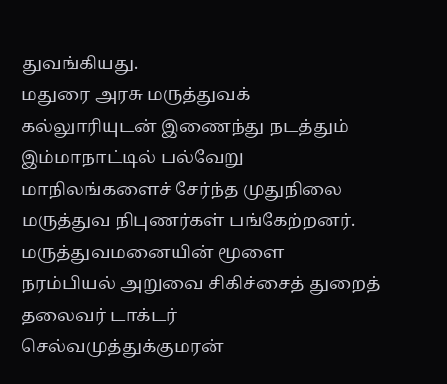துவங்கியது.
மதுரை அரசு மருத்துவக் கல்லுாரியுடன் இணைந்து நடத்தும் இம்மாநாட்டில் பல்வேறு மாநிலங்களைச் சேர்ந்த முதுநிலை மருத்துவ நிபுணர்கள் பங்கேற்றனர்.
மருத்துவமனையின் மூளை நரம்பியல் அறுவை சிகிச்சைத் துறைத் தலைவர் டாக்டர் செல்வமுத்துக்குமரன்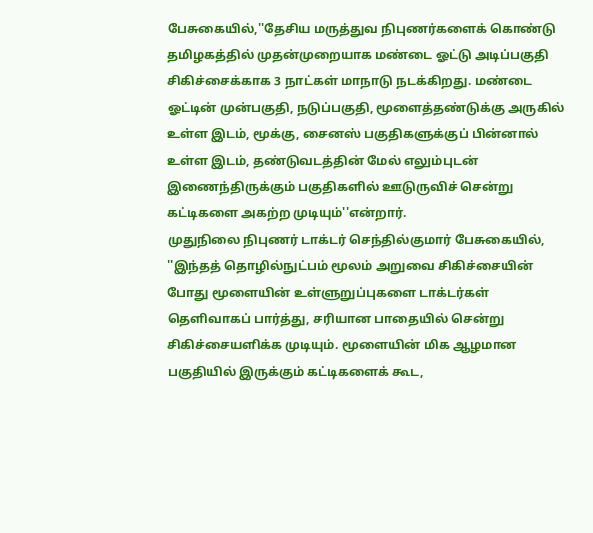பேசுகையில்,''தேசிய மருத்துவ நிபுணர்களைக் கொண்டு தமிழகத்தில் முதன்முறையாக மண்டை ஓட்டு அடிப்பகுதி சிகிச்சைக்காக 3 நாட்கள் மாநாடு நடக்கிறது. மண்டை ஓட்டின் முன்பகுதி, நடுப்பகுதி, மூளைத்தண்டுக்கு அருகில் உள்ள இடம், மூக்கு, சைனஸ் பகுதிகளுக்குப் பின்னால் உள்ள இடம், தண்டுவடத்தின் மேல் எலும்புடன் இணைந்திருக்கும் பகுதிகளில் ஊடுருவிச் சென்று கட்டிகளை அகற்ற முடியும்''என்றார்.
முதுநிலை நிபுணர் டாக்டர் செந்தில்குமார் பேசுகையில், ''இந்தத் தொழில்நுட்பம் மூலம் அறுவை சிகிச்சையின் போது மூளையின் உள்ளுறுப்புகளை டாக்டர்கள் தெளிவாகப் பார்த்து, சரியான பாதையில் சென்று சிகிச்சையளிக்க முடியும். மூளையின் மிக ஆழமான பகுதியில் இருக்கும் கட்டிகளைக் கூட,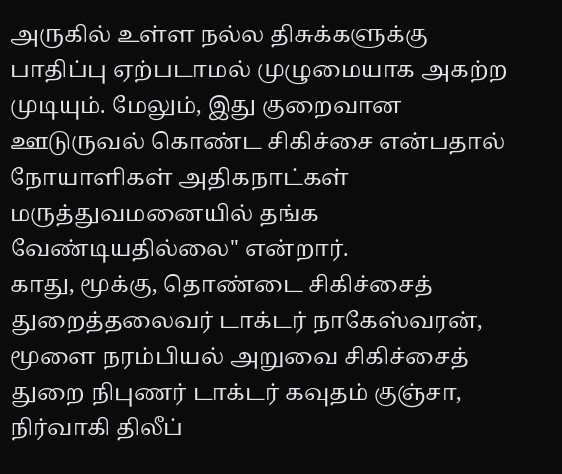அருகில் உள்ள நல்ல திசுக்களுக்கு பாதிப்பு ஏற்படாமல் முழுமையாக அகற்ற முடியும். மேலும், இது குறைவான ஊடுருவல் கொண்ட சிகிச்சை என்பதால் நோயாளிகள் அதிகநாட்கள் மருத்துவமனையில் தங்க வேண்டியதில்லை'' என்றார்.
காது, மூக்கு, தொண்டை சிகிச்சைத் துறைத்தலைவர் டாக்டர் நாகேஸ்வரன், மூளை நரம்பியல் அறுவை சிகிச்சைத் துறை நிபுணர் டாக்டர் கவுதம் குஞ்சா, நிர்வாகி திலீப்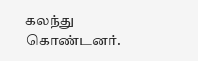கலந்து கொண்டனர்.